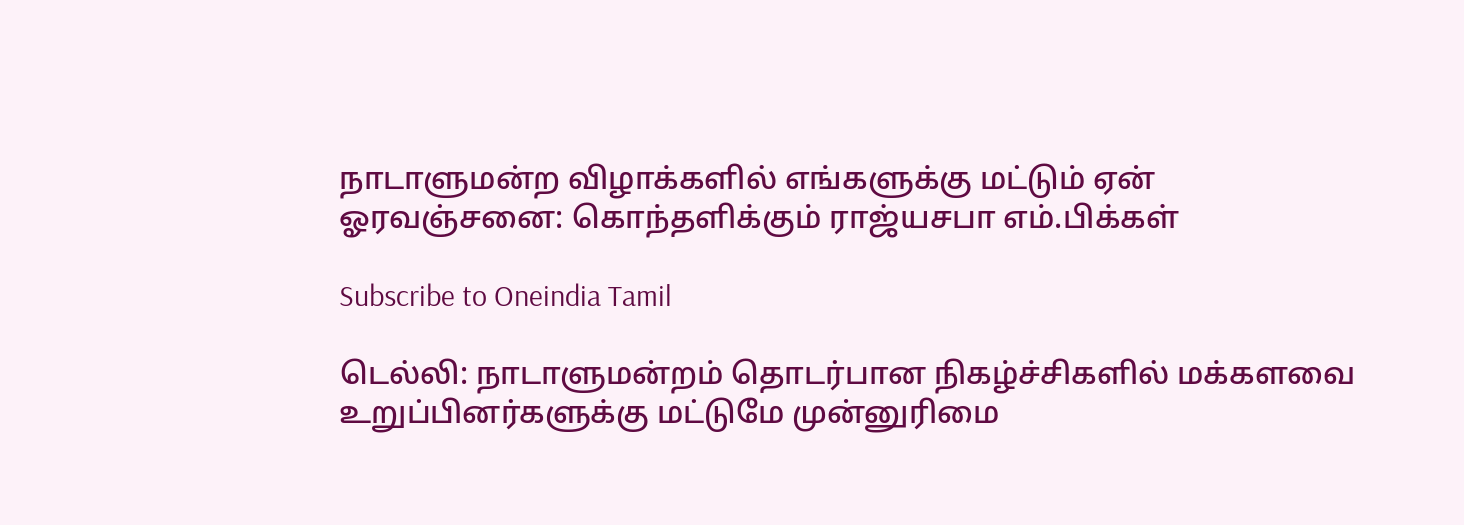நாடாளுமன்ற விழாக்களில் எங்களுக்கு மட்டும் ஏன் ஓரவஞ்சனை: கொந்தளிக்கும் ராஜ்யசபா எம்.பிக்கள்

Subscribe to Oneindia Tamil

டெல்லி: நாடாளுமன்றம் தொடர்பான நிகழ்ச்சிகளில் மக்களவை உறுப்பினர்களுக்கு மட்டுமே முன்னுரிமை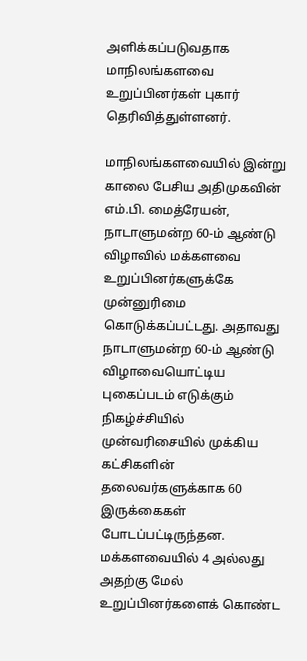அளிக்கப்படுவதாக மாநிலங்களவை உறுப்பினர்கள் புகார் தெரிவித்துள்ளனர்.

மாநிலங்களவையில் இன்று காலை பேசிய அதிமுகவின் எம்.பி. மைத்ரேயன், நாடாளுமன்ற 60-ம் ஆண்டு விழாவில் மக்களவை உறுப்பினர்களுக்கே முன்னுரிமை கொடுக்கப்பட்டது. அதாவது நாடாளுமன்ற 60-ம் ஆண்டு விழாவையொட்டிய புகைப்படம் எடுக்கும் நிகழ்ச்சியில் முன்வரிசையில் முக்கிய கட்சிகளின் தலைவர்களுக்காக 60 இருக்கைகள் போடப்பட்டிருந்தன. மக்களவையில் 4 அல்லது அதற்கு மேல் உறுப்பினர்களைக் கொண்ட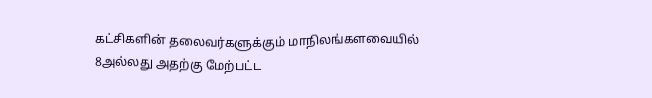கட்சிகளின் தலைவர்களுக்கும் மாநிலங்களவையில் 8அல்லது அதற்கு மேற்பட்ட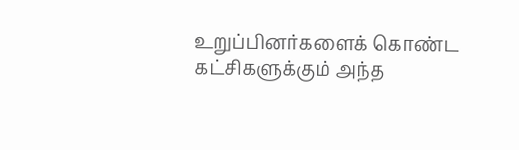உறுப்பினர்களைக் கொண்ட கட்சிகளுக்கும் அந்த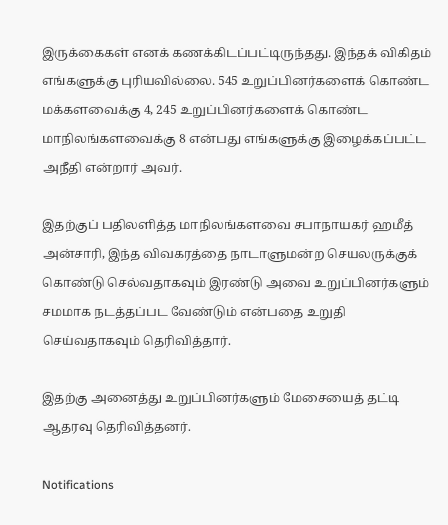இருக்கைகள் எனக் கணக்கிடப்பட்டிருந்தது. இந்தக் விகிதம் எங்களுக்கு புரியவில்லை. 545 உறுப்பினர்களைக் கொண்ட மக்களவைக்கு 4, 245 உறுப்பினர்களைக் கொண்ட மாநிலங்களவைக்கு 8 என்பது எங்களுக்கு இழைக்கப்பட்ட அநீதி என்றார் அவர்.

இதற்குப் பதிலளித்த மாநிலங்களவை சபாநாயகர் ஹமீத் அன்சாரி, இந்த விவகரத்தை நாடாளுமன்ற செயலருக்குக் கொண்டு செல்வதாகவும் இரண்டு அவை உறுப்பினர்களும் சமமாக நடத்தப்பட வேண்டும் என்பதை உறுதி செய்வதாகவும் தெரிவித்தார்.

இதற்கு அனைத்து உறுப்பினர்களும் மேசையைத் தட்டி ஆதரவு தெரிவித்தனர்.

Notifications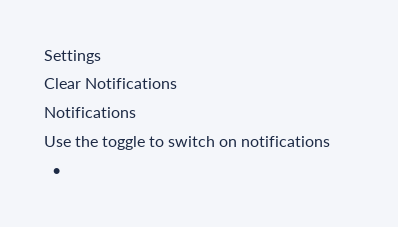Settings
Clear Notifications
Notifications
Use the toggle to switch on notifications
  •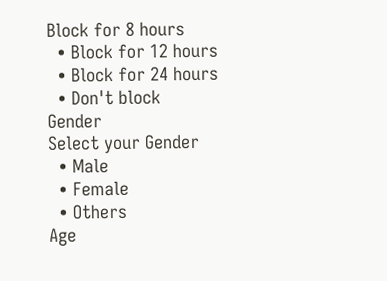Block for 8 hours
  • Block for 12 hours
  • Block for 24 hours
  • Don't block
Gender
Select your Gender
  • Male
  • Female
  • Others
Age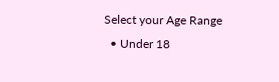Select your Age Range
  • Under 18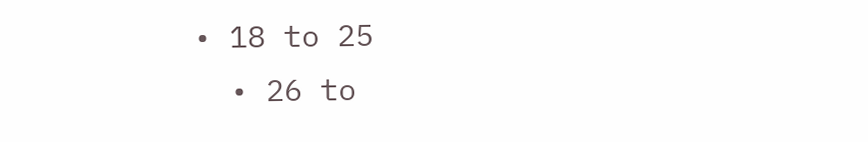• 18 to 25
  • 26 to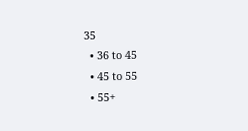35
  • 36 to 45
  • 45 to 55
  • 55+